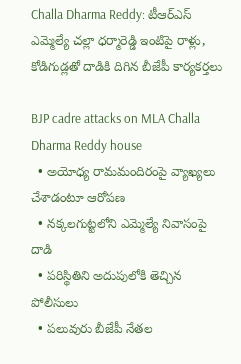Challa Dharma Reddy: టీఆర్ఎస్ ఎమ్మెల్యే చల్లా ధర్మారెడ్డి ఇంటిపై రాళ్లు, కోడిగుడ్లతో దాడికి దిగిన బీజేపీ కార్యకర్తలు

BJP cadre attacks on MLA Challa Dharma Reddy house
  • అయోధ్య రామమందిరంపై వ్యాఖ్యలు చేశాడంటూ ఆరోపణ
  • నక్కలగుట్టలోని ఎమ్మెల్యే నివాసంపై దాడి
  • పరిస్థితిని అదుపులోకి తెచ్చిన పోలీసులు
  • పలువురు బీజేపీ నేతల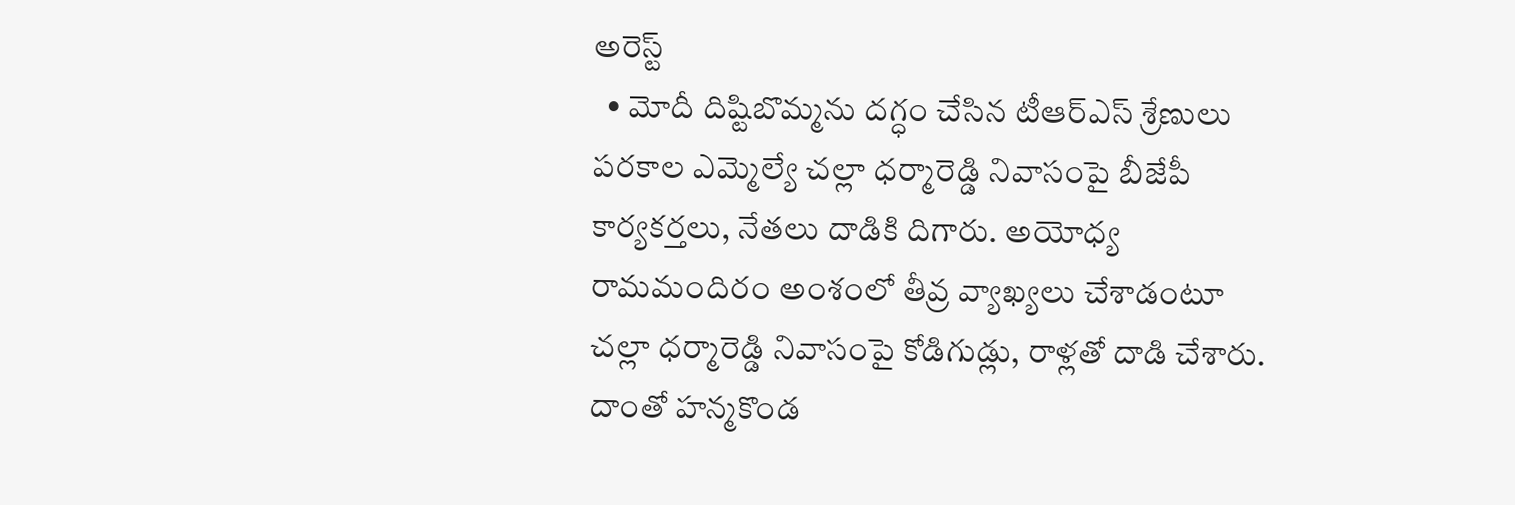అరెస్ట్
  • మోదీ దిష్టిబొమ్మను దగ్ధం చేసిన టీఆర్ఎస్ శ్రేణులు
పరకాల ఎమ్మెల్యే చల్లా ధర్మారెడ్డి నివాసంపై బీజేపీ కార్యకర్తలు, నేతలు దాడికి దిగారు. అయోధ్య రామమందిరం అంశంలో తీవ్ర వ్యాఖ్యలు చేశాడంటూ చల్లా ధర్మారెడ్డి నివాసంపై కోడిగుడ్లు, రాళ్లతో దాడి చేశారు. దాంతో హన్మకొండ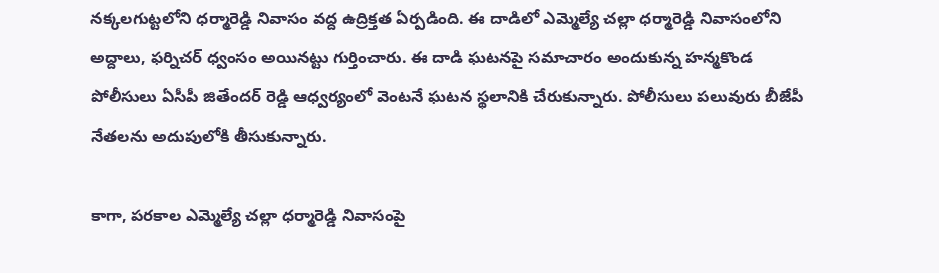నక్కలగుట్టలోని ధర్మారెడ్డి నివాసం వద్ద ఉద్రిక్తత ఏర్పడింది. ఈ దాడిలో ఎమ్మెల్యే చల్లా ధర్మారెడ్డి నివాసంలోని అద్దాలు, ఫర్నిచర్ ధ్వంసం అయినట్టు గుర్తించారు. ఈ దాడి ఘటనపై సమాచారం అందుకున్న హన్మకొండ పోలీసులు ఏసీపీ జితేందర్ రెడ్డి ఆధ్వర్యంలో వెంటనే ఘటన స్థలానికి చేరుకున్నారు. పోలీసులు పలువురు బీజేపీ నేతలను అదుపులోకి తీసుకున్నారు.

కాగా, పరకాల ఎమ్మెల్యే చల్లా ధర్మారెడ్డి నివాసంపై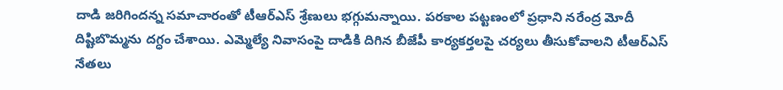దాడి జరిగిందన్న సమాచారంతో టీఆర్ఎస్ శ్రేణులు భగ్గుమన్నాయి. పరకాల పట్టణంలో ప్రధాని నరేంద్ర మోదీ దిష్టిబొమ్మను దగ్ధం చేశాయి. ఎమ్మెల్యే నివాసంపై దాడికి దిగిన బీజేపీ కార్యకర్తలపై చర్యలు తీసుకోవాలని టీఆర్ఎస్ నేతలు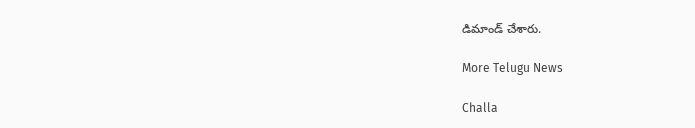డిమాండ్ చేశారు.

More Telugu News

Challa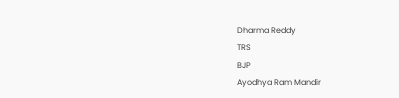Dharma Reddy
TRS
BJP
Ayodhya Ram Mandir